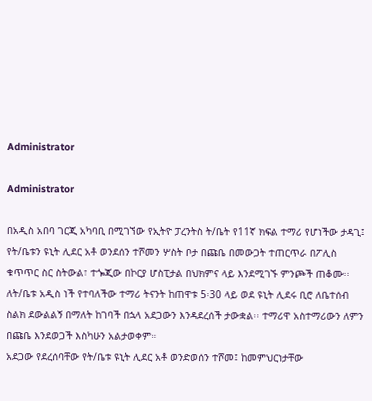Administrator

Administrator

በአዲስ አበባ ገርጂ አካባቢ በሚገኘው የኢትዮ ፓረንትስ ት/ቤት የ11ኛ ክፍል ተማሪ የሆነችው ታዳጊ፤ የት/ቤቱን ዩኒት ሊደር አቶ ወንደሰን ተሾመን ሦስት ቦታ በጩቤ በመውጋት ተጠርጥራ በፖሊስ ቁጥጥር ስር ስትውል፣ ተጐጂው በኮርያ ሆስፒታል በህክምና ላይ እንደሚገኙ ምንጮች ጠቆሙ፡፡ ለት/ቤቱ አዲስ ነች የተባለችው ተማሪ ትናንት ከጠዋቱ 5፡30 ላይ ወደ ዩኒት ሊደሩ ቢሮ ለቤተሰብ ስልክ ደውልልኝ በማለት ከገባች በኋላ አደጋውን እንዳደረሰች ታውቋል፡፡ ተማሪዋ አስተማሪውን ለምን በጩቤ እንደወጋች እስካሁን አልታወቀም።
አደጋው የደረሰባቸው የት/ቤቱ ዩኒት ሊደር አቶ ወንድወሰን ተሾመ፤ ከመምህርነታቸው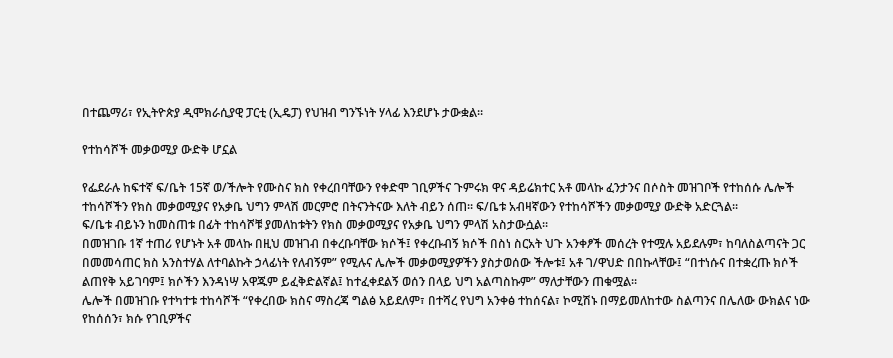በተጨማሪ፣ የኢትዮጵያ ዲሞክራሲያዊ ፓርቲ (ኢዴፓ) የህዝብ ግንኙነት ሃላፊ እንደሆኑ ታውቋል።

የተከሳሾች መቃወሚያ ውድቅ ሆኗል

የፌደራሉ ከፍተኛ ፍ/ቤት 15ኛ ወ/ችሎት የሙስና ክስ የቀረበባቸውን የቀድሞ ገቢዎችና ጉምሩክ ዋና ዳይሬክተር አቶ መላኩ ፈንታንና በሶስት መዝገቦች የተከሰሱ ሌሎች ተከሳሾችን የክስ መቃወሚያና የአቃቤ ህግን ምላሽ መርምሮ በትናንትናው እለት ብይን ሰጠ፡፡ ፍ/ቤቱ አብዛኛውን የተከሳሾችን መቃወሚያ ውድቅ አድርጓል፡፡
ፍ/ቤቱ ብይኑን ከመስጠቱ በፊት ተከሳሾቹ ያመለከቱትን የክስ መቃወሚያና የአቃቤ ህግን ምላሽ አስታውሷል፡፡
በመዝገቡ 1ኛ ተጠሪ የሆኑት አቶ መላኩ በዚህ መዝገብ በቀረቡባቸው ክሶች፤ የቀረቡብኝ ክሶች በስነ ስርአት ህጉ አንቀፆች መሰረት የተሟሉ አይደሉም፣ ከባለስልጣናት ጋር በመመሳጠር ክስ አንስተሃል ለተባልኩት ኃላፊነት የለብኝም” የሚሉና ሌሎች መቃወሚያዎችን ያስታወሰው ችሎቱ፤ አቶ ገ/ዋህድ በበኩላቸው፤ “በተነሱና በተቋረጡ ክሶች ልጠየቅ አይገባም፤ ክሶችን እንዳነሣ አዋጁም ይፈቅድልኛል፤ ከተፈቀደልኝ ወሰን በላይ ህግ አልጣስኩም” ማለታቸውን ጠቁሟል፡፡
ሌሎች በመዝገቡ የተካተቱ ተከሳሾች “የቀረበው ክስና ማስረጃ ግልፅ አይደለም፣ በተሻረ የህግ አንቀፅ ተከሰናል፣ ኮሚሽኑ በማይመለከተው ስልጣንና በሌለው ውክልና ነው የከሰሰን፣ ክሱ የገቢዎችና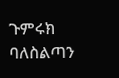ጉምሩክ ባለስልጣን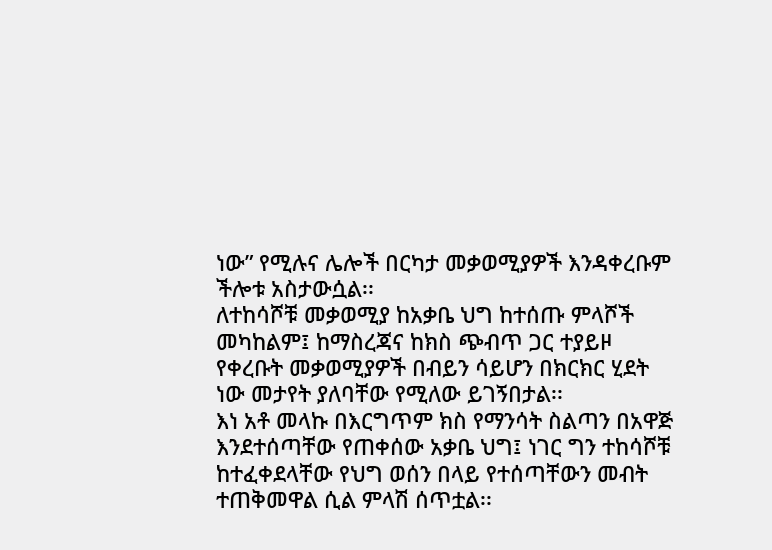ነው” የሚሉና ሌሎች በርካታ መቃወሚያዎች እንዳቀረቡም ችሎቱ አስታውሷል፡፡
ለተከሳሾቹ መቃወሚያ ከአቃቤ ህግ ከተሰጡ ምላሾች መካከልም፤ ከማስረጃና ከክስ ጭብጥ ጋር ተያይዞ የቀረቡት መቃወሚያዎች በብይን ሳይሆን በክርክር ሂደት ነው መታየት ያለባቸው የሚለው ይገኝበታል፡፡
እነ አቶ መላኩ በእርግጥም ክስ የማንሳት ስልጣን በአዋጅ እንደተሰጣቸው የጠቀሰው አቃቤ ህግ፤ ነገር ግን ተከሳሾቹ ከተፈቀደላቸው የህግ ወሰን በላይ የተሰጣቸውን መብት ተጠቅመዋል ሲል ምላሽ ሰጥቷል፡፡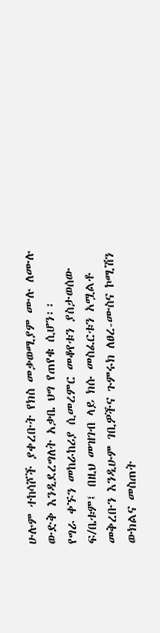ሁሉም ተከሳሾች ያቀረቡት የክስ መቃወሚያም ሙሉ ለሙሉ ውድቅ እንዲደረግለት አቃቤ ህግ የጠየቁ ሲሆን፡፡
የግራ ቀኙን መከራከሪያ ሲመረምር መቆየቱን ያስታወሰው ፍ/ቤቱም፤ በዚህ መዝገብ ላይ ክሱ መስፈርቱን አሟልቶ መቅረቡን እንዲሁም ገቢዎችና ጉምሩክ ለፀረ-ሙስና ኮሚሽን ውክልና መስጠት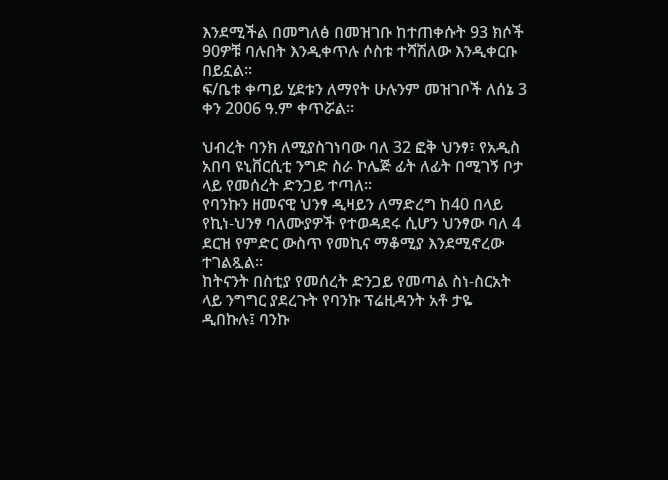እንደሚችል በመግለፅ በመዝገቡ ከተጠቀሱት 93 ክሶች 90ዎቹ ባሉበት እንዲቀጥሉ ሶስቱ ተሻሽለው እንዲቀርቡ በይኗል፡፡
ፍ/ቤቱ ቀጣይ ሂደቱን ለማየት ሁሉንም መዝገቦች ለሰኔ 3 ቀን 2006 ዓ.ም ቀጥሯል፡፡

ህብረት ባንክ ለሚያስገነባው ባለ 32 ፎቅ ህንፃ፣ የአዲስ አበባ ዩኒቨርሲቲ ንግድ ስራ ኮሌጅ ፊት ለፊት በሚገኝ ቦታ ላይ የመሰረት ድንጋይ ተጣለ፡፡
የባንኩን ዘመናዊ ህንፃ ዲዛይን ለማድረግ ከ40 በላይ የኪነ-ህንፃ ባለሙያዎች የተወዳደሩ ሲሆን ህንፃው ባለ 4 ደርዝ የምድር ውስጥ የመኪና ማቆሚያ እንደሚኖረው ተገልጿል፡፡
ከትናንት በስቲያ የመሰረት ድንጋይ የመጣል ስነ-ስርአት ላይ ንግግር ያደረጉት የባንኩ ፕሬዚዳንት አቶ ታዬ ዲበኩሉ፤ ባንኩ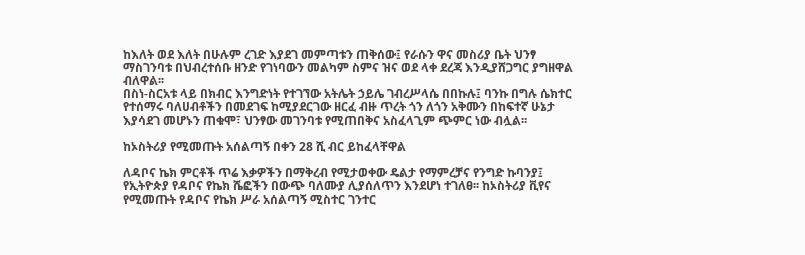ከእለት ወደ እለት በሁሉም ረገድ እያደገ መምጣቱን ጠቅሰው፤ የራሱን ዋና መስሪያ ቤት ህንፃ ማስገንባቱ በህብረተሰቡ ዘንድ የገነባውን መልካም ስምና ዝና ወደ ላቀ ደረጃ እንዲያሸጋግር ያግዘዋል ብለዋል፡፡
በስነ-ስርአቱ ላይ በክብር እንግድነት የተገኘው አትሌት ኃይሌ ገብረሥላሴ በበኩሉ፤ ባንኩ በግሉ ሴክተር የተሰማሩ ባለሀብቶችን በመደገፍ ከሚያደርገው ዘርፈ ብዙ ጥረት ጎን ለጎን አቅሙን በከፍተኛ ሁኔታ እያሳደገ መሆኑን ጠቁሞ፣ ህንፃው መገንባቱ የሚጠበቅና አስፈላጊም ጭምር ነው ብሏል፡፡

ከኦስትሪያ የሚመጡት አሰልጣኝ በቀን 28 ሺ ብር ይከፈላቸዋል

ለዳቦና ኬክ ምርቶች ጥሬ እቃዎችን በማቅረብ የሚታወቀው ዴልታ የማምረቻና የንግድ ኩባንያ፤ የኢትዮጵያ የዳቦና የኬክ ሼፎችን በውጭ ባለሙያ ሊያሰለጥን እንደሆነ ተገለፀ፡፡ ከኦስትሪያ ቪየና የሚመጡት የዳቦና የኬክ ሥራ አሰልጣኝ ሚስተር ገንተር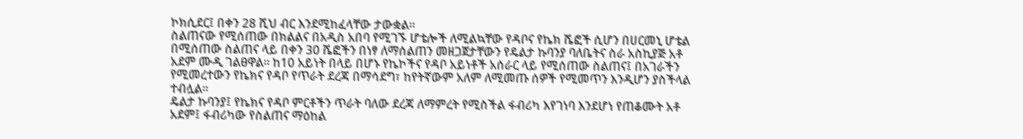ኮክሲደር፤ በቀን 28 ሺህ ብር እንደሚከፈላቸው ታውቋል፡፡
ስልጠናው የሚሰጠው በክልልና በአዲስ አበባ የሚገኙ ሆቴሎች ለሚልኳቸው የዳቦና የኬክ ሼፎች ሲሆን በሀርመኒ ሆቴል በሚሰጠው ስልጠና ላይ በቀን 30 ሼፎችን በነፃ ለማሰልጠን መዘጋጀታቸውን የዴልታ ኩባንያ ባለቤትና ስራ አስኪያጅ አቶ አደም ሙዲ ገልፀዋል፡፡ ከ10 አይነት በላይ በሆኑ የኬኮችና የዳቦ አይነቶች አሰራር ላይ የሚሰጠው ስልጠና፤ በአገራችን የሚመረተውን የኬክና የዳቦ የጥራት ደረጃ በማሳደግ፣ ከየትኛውም አለም ለሚመጡ ሰዎች የሚመጥን እንዲሆን ያስችላል ተብሏል፡፡
ዴልታ ኩባንያ፤ የኬክና የዳቦ ምርቶችን ጥራት ባለው ደረጃ ለማምረት የሚስችል ፋብሪካ እየገነባ እንደሆነ የጠቆሙት አቶ አደም፤ ፋብሪካው የስልጠና ማዕከል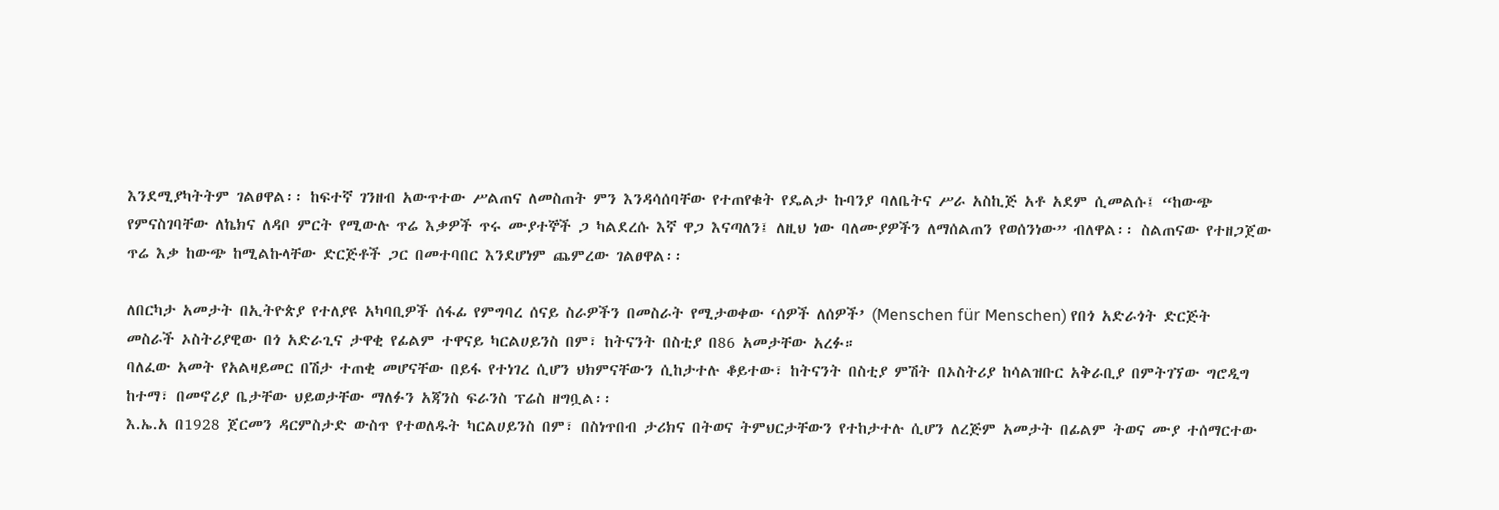እንደሚያካትትም ገልፀዋል፡፡ ከፍተኛ ገንዘብ አውጥተው ሥልጠና ለመስጠት ምን እንዳሳሰባቸው የተጠየቁት የዴልታ ኩባንያ ባለቤትና ሥራ አስኪጅ አቶ አደም ሲመልሱ፤ “ከውጭ የምናስገባቸው ለኬክና ለዳቦ ምርት የሚውሉ ጥሬ እቃዎች ጥሩ ሙያተኞች ጋ ካልደረሱ እኛ ዋጋ እናጣለን፤ ለዚህ ነው ባለሙያዎችን ለማሰልጠን የወሰንነው” ብለዋል፡፡ ስልጠናው የተዘጋጀው ጥሬ እቃ ከውጭ ከሚልኩላቸው ድርጅቶች ጋር በመተባበር እንደሆነም ጨምረው ገልፀዋል፡፡

ለበርካታ አመታት በኢትዮጵያ የተለያዩ አካባቢዎች ሰፋፊ የምግባረ ሰናይ ስራዎችን በመስራት የሚታወቀው ‘ሰዎች ለሰዎች’ (Menschen für Menschen) የበጎ አድራጎት ድርጅት መስራች ኦስትሪያዊው በጎ አድራጊና ታዋቂ የፊልም ተዋናይ ካርልሀይንስ በም፣ ከትናንት በስቲያ በ86 አመታቸው አረፉ።
ባለፈው አመት የአልዛይመር በሽታ ተጠቂ መሆናቸው በይፋ የተነገረ ሲሆን ህክምናቸውን ሲከታተሉ ቆይተው፣ ከትናንት በስቲያ ምሽት በኦስትሪያ ከሳልዝቡር አቅራቢያ በምትገኘው ግሮዲግ ከተማ፣ በመኖሪያ ቤታቸው ህይወታቸው ማለፉን አጃንስ ፍራንስ ፕሬስ ዘግቧል፡፡
እ.ኤ.አ በ1928 ጀርመን ዳርምስታድ ውስጥ የተወለዱት ካርልሀይንስ በም፣ በስነጥበብ ታሪክና በትወና ትምህርታቸውን የተከታተሉ ሲሆን ለረጅም አመታት በፊልም ትወና ሙያ ተሰማርተው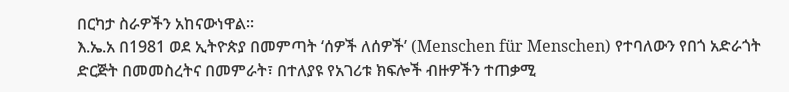በርካታ ስራዎችን አከናውነዋል፡፡
እ.ኤ.አ በ1981 ወደ ኢትዮጵያ በመምጣት ‘ሰዎች ለሰዎች’ (Menschen für Menschen) የተባለውን የበጎ አድራጎት ድርጅት በመመስረትና በመምራት፣ በተለያዩ የአገሪቱ ክፍሎች ብዙዎችን ተጠቃሚ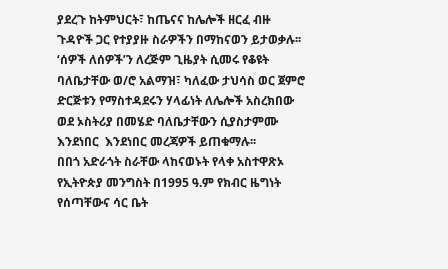ያደረጉ ከትምህርት፣ ከጤናና ከሌሎች ዘርፈ ብዙ ጉዳዮች ጋር የተያያዙ ስራዎችን በማከናወን ይታወቃሉ፡፡
‘ሰዎች ለሰዎች’ን ለረጅም ጊዜያት ሲመሩ የቆዩት ባለቤታቸው ወ/ሮ አልማዝ፣ ካለፈው ታህሳስ ወር ጀምሮ ድርጅቱን የማስተዳደሩን ሃላፊነት ለሌሎች አስረክበው ወደ ኦስትሪያ በመሄድ ባለቤታቸውን ሲያስታምሙ እንደነበር  እንደነበር መረጃዎች ይጠቁማሉ፡፡
በበጎ አድራጎት ስራቸው ላከናወኑት የላቀ አስተዋጽኦ የኢትዮጵያ መንግስት በ1995 ዓ.ም የክብር ዜግነት የሰጣቸውና ሳር ቤት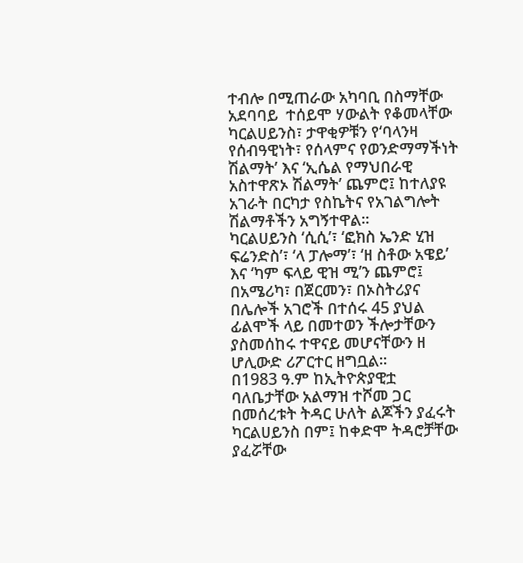ተብሎ በሚጠራው አካባቢ በስማቸው አደባባይ  ተሰይሞ ሃውልት የቆመላቸው ካርልሀይንስ፣ ታዋቂዎቹን የ‘ባላንዛ የሰብዓዊነት፣ የሰላምና የወንድማማችነት ሽልማት’ እና ‘ኢሴል የማህበራዊ አስተዋጽኦ ሽልማት’ ጨምሮ፤ ከተለያዩ አገራት በርካታ የስኬትና የአገልግሎት ሽልማቶችን አግኝተዋል፡፡
ካርልሀይንስ ‘ሲሲ’፣ ‘ፎክስ ኤንድ ሂዝ ፍሬንድስ’፣ ‘ላ ፓሎማ’፣ ‘ዘ ስቶው አዌይ’ እና ‘ካም ፍላይ ዊዝ ሚ’ን ጨምሮ፤ በአሜሪካ፣ በጀርመን፣ በኦስትሪያና በሌሎች አገሮች በተሰሩ 45 ያህል ፊልሞች ላይ በመተወን ችሎታቸውን ያስመሰከሩ ተዋናይ መሆናቸውን ዘ ሆሊውድ ሪፖርተር ዘግቧል፡፡
በ1983 ዓ.ም ከኢትዮጵያዊቷ ባለቤታቸው አልማዝ ተሾመ ጋር በመሰረቱት ትዳር ሁለት ልጆችን ያፈሩት ካርልሀይንስ በም፤ ከቀድሞ ትዳሮቻቸው ያፈሯቸው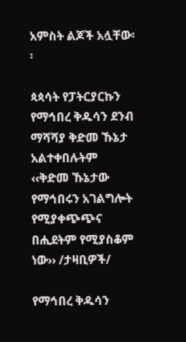አምስት ልጆች አሏቸው፡፡

ጳጳሳት የፓትርያርኩን የማኅበረ ቅዱሳን ደንብ ማሻሻያ ቅድመ ኹኔታ አልተቀበሉትም
‹‹ቅድመ ኹኔታው የማኅበሩን አገልግሎት የሚያቀጭጭና በሒደትም የሚያስቆም ነው›› /ታዛቢዎች/

የማኅበረ ቅዱሳን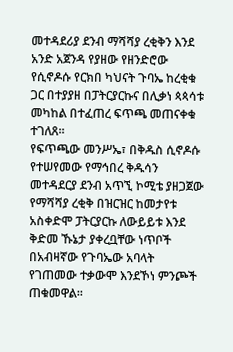መተዳደሪያ ደንብ ማሻሻያ ረቂቅን እንደ አንድ አጀንዳ የያዘው የዘንድሮው የሲኖዶሱ የርክበ ካህናት ጉባኤ ከረቂቁ ጋር በተያያዘ በፓትርያርኩና በሊቃነ ጳጳሳቱ መካከል በተፈጠረ ፍጥጫ መጠናቀቁ ተገለጸ፡፡
የፍጥጫው መንሥኤ፣ በቅዱስ ሲኖዶሱ የተሠየመው የማኅበረ ቅዱሳን መተዳደርያ ደንብ አጥኚ ኮሚቴ ያዘጋጀው የማሻሻያ ረቂቅ በዝርዝር ከመታየቱ አስቀድሞ ፓትርያርኩ ለውይይቱ እንደ ቅድመ ኹኔታ ያቀረቧቸው ነጥቦች በአብዛኛው የጉባኤው አባላት የገጠመው ተቃውሞ እንደኾነ ምንጮች ጠቁመዋል፡፡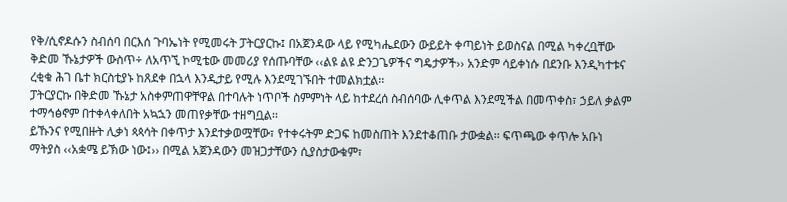የቅ/ሲኖዶሱን ስብሰባ በርእሰ ጉባኤነት የሚመሩት ፓትርያርኩ፤ በአጀንዳው ላይ የሚካሔደውን ውይይት ቀጣይነት ይወስናል በሚል ካቀረቧቸው ቅድመ ኹኔታዎች ውስጥ÷ ለአጥኚ ኮሚቴው መመሪያ የሰጡባቸው ‹‹ልዩ ልዩ ድንጋጌዎችና ግዴታዎች›› አንድም ሳይቀነሱ በደንቡ እንዲካተቱና ረቂቁ ሕገ ቤተ ክርስቲያኑ ከጸደቀ በኋላ እንዲታይ የሚሉ እንደሚገኙበት ተመልክቷል፡፡
ፓትርያርኩ በቅድመ ኹኔታ አስቀምጠዋቸዋል በተባሉት ነጥቦች ስምምነት ላይ ከተደረሰ ስብሰባው ሊቀጥል እንደሚችል በመጥቀስ፣ ኃይለ ቃልም ተማኅፅኖም በተቀላቀለበት አኳኋን መጠየቃቸው ተዘግቧል፡፡
ይኹንና የሚበዙት ሊቃነ ጳጳሳት በቀጥታ እንደተቃወሟቸው፣ የተቀሩትም ድጋፍ ከመስጠት እንደተቆጠቡ ታውቋል፡፡ ፍጥጫው ቀጥሎ አቡነ ማትያስ ‹‹አቋሜ ይኽው ነው፤›› በሚል አጀንዳውን መዝጋታቸውን ሲያስታውቁም፣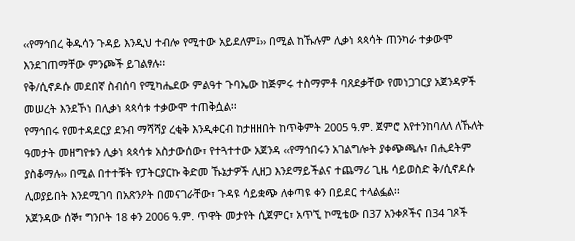‹‹የማኅበረ ቅዱሳን ጉዳይ እንዲህ ተብሎ የሚተው አይደለም፤›› በሚል ከኹሉም ሊቃነ ጳጳሳት ጠንካራ ተቃውሞ እንደገጠማቸው ምንጮች ይገልፃሉ፡፡
የቅ/ሲኖዶሱ መደበኛ ስብሰባ የሚካሔደው ምልዓተ ጉባኤው ከጅምሩ ተስማምቶ ባጸደቃቸው የመነጋገርያ አጀንዳዎች መሠረት እንደኾነ በሊቃነ ጳጳሳቱ ተቃውሞ ተጠቅሷል፡፡
የማኅበሩ የመተዳደርያ ደንብ ማሻሻያ ረቂቅ እንዲቀርብ ከታዘዘበት ከጥቅምት 2005 ዓ.ም. ጀምሮ እየተንከባለለ ለኹለት ዓመታት መዘግየቱን ሊቃነ ጳጳሳቱ አስታውሰው፣ የተጓተተው አጀንዳ ‹‹የማኅበሩን አገልግሎት ያቀጭጫሉ፣ በሒደትም ያስቆማሉ›› በሚል በተተቹት የፓትርያርኩ ቅድመ ኹኔታዎች ሊዘጋ እንደማይችልና ተጨማሪ ጊዜ ሳይወስድ ቅ/ሲኖዶሱ ሊወያይበት እንደሚገባ በአጽንዖት በመናገራቸው፣ ጉዳዩ ሳይቋጭ ለቀጣዩ ቀን በይደር ተላልፏል፡፡
አጀንዳው ሰኞ፣ ግንቦት 18 ቀን 2006 ዓ.ም. ጥዋት መታየት ሲጀምር፣ አጥኚ ኮሚቴው በ37 አንቀጾችና በ34 ገጾች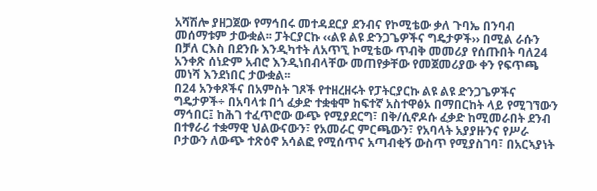አሻሽሎ ያዘጋጀው የማኅበሩ መተዳደርያ ደንብና የኮሚቴው ቃለ ጉባኤ በንባብ መሰማቱም ታውቋል፡፡ ፓትርያርኩ ‹‹ልዩ ልዩ ድንጋጌዎችና ግዴታዎች›› በሚል ራሱን በቻለ ርእስ በደንቡ እንዲካተት ለአጥኚ ኮሚቴው ጥብቅ መመሪያ የሰጡበት ባለ24 አንቀጽ ሰነድም አብሮ እንዲነበብላቸው መጠየቃቸው የመጀመሪያው ቀን የፍጥጫ መነሻ እንደነበር ታውቋል፡፡
በ24 አንቀጾችና በአምስት ገጾች የተዘረዘሩት የፓትርያርኩ ልዩ ልዩ ድንጋጌዎችና ግዴታዎች÷ በአባላቱ በጎ ፈቃድ ተቋቁሞ ከፍተኛ አስተዋፅኦ በማበርከት ላይ የሚገኘውን ማኅበር፤ ከሕገ ተፈጥሮው ውጭ የሚያደርግ፣ በቅ/ሲኖዶሱ ፈቃድ ከሚመራበት ደንብ በተፃራሪ ተቋማዊ ህልውናውን፣ የአመራር ምርጫውን፣ የአባላት አያያዙንና የሥራ ቦታውን ለውጭ ተጽዕኖ አሳልፎ የሚሰጥና አጣብቂኝ ውስጥ የሚያስገባ፣ በአርኣያነት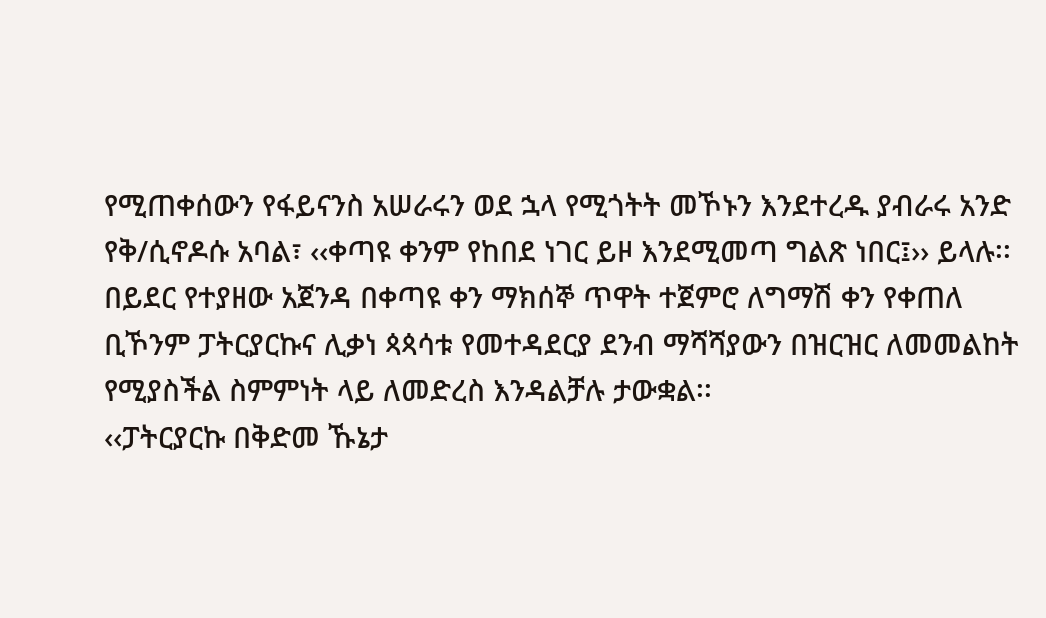የሚጠቀሰውን የፋይናንስ አሠራሩን ወደ ኋላ የሚጎትት መኾኑን እንደተረዱ ያብራሩ አንድ የቅ/ሲኖዶሱ አባል፣ ‹‹ቀጣዩ ቀንም የከበደ ነገር ይዞ እንደሚመጣ ግልጽ ነበር፤›› ይላሉ፡፡
በይደር የተያዘው አጀንዳ በቀጣዩ ቀን ማክሰኞ ጥዋት ተጀምሮ ለግማሽ ቀን የቀጠለ ቢኾንም ፓትርያርኩና ሊቃነ ጳጳሳቱ የመተዳደርያ ደንብ ማሻሻያውን በዝርዝር ለመመልከት የሚያስችል ስምምነት ላይ ለመድረስ እንዳልቻሉ ታውቋል፡፡
‹‹ፓትርያርኩ በቅድመ ኹኔታ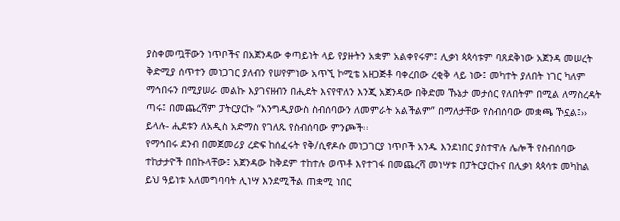ያስቀመጧቸውን ነጥቦችና በአጀንዳው ቀጣይነት ላይ የያዙትን አቋም አልቀየሩም፤ ሊቃነ ጳጳሳቱም ባጸደቅነው አጀንዳ መሠረት ቅድሚያ ሰጥተን መነጋገር ያለብን የሠየምነው አጥኚ ኮሚቴ አዘጋጅቶ ባቀረበው ረቂቅ ላይ ነው፤ መካተት ያለበት ነገር ካለም ማኅበሩን በሚያሠራ መልኩ እያገናዘብን በሒደት እናየዋለን እንጂ አጀንዳው በቅድመ ኹኔታ መታሰር የለበትም በሚል ለማስረዳት ጣሩ፤ በመጨረሻም ፓትርያርኩ “እንግዲያውስ ስብሰባውን ለመምራት አልችልም” በማለታቸው የስብሰባው መቋጫ ኾኗል፤›› ይላሉ- ሒደቱን ለአዲስ አድማስ የገለጹ የስብሰባው ምንጮች፡፡
የማኅበሩ ደንብ በመጀመሪያ ረድፍ ከሰፈሩት የቅ/ሲኖዶሱ መነጋገርያ ነጥቦች አንዱ እንደነበር ያስተዋሉ ሌሎች የስብሰባው ተከታታዮች በበኩላቸው፤ አጀንዳው ከቅደም ተከተሉ ወጥቶ እየተገፋ በመጨረሻ መነሣቱ በፓትርያርኩና በሊቃነ ጳጳሳቱ መካከል ይህ ዓይነቱ አለመግባባት ሊነሣ እንደሚችል ጠቋሚ ነበር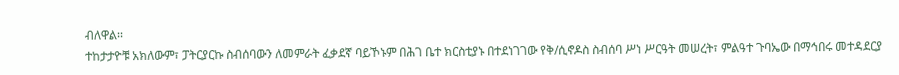ብለዋል፡፡
ተከታታዮቹ አክለውም፣ ፓትርያርኩ ስብሰባውን ለመምራት ፈቃደኛ ባይኾኑም በሕገ ቤተ ክርስቲያኑ በተደነገገው የቅ/ሲኖዶስ ስብሰባ ሥነ ሥርዓት መሠረት፣ ምልዓተ ጉባኤው በማኅበሩ መተዳደርያ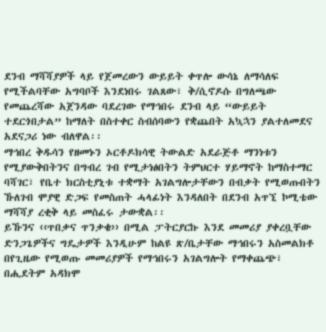ደንብ ማሻሻያዎች ላይ የጀመረውን ውይይት ቀጥሎ ውሳኔ ለማሳለፍ የሚችልባቸው አግባቦች እንደነበሩ ገልጸው፣ ቅ/ሲኖዶሱ በግለጫው የመጨረሻው አጀንዳው ባደረገው የማኅበሩ ደንብ ላይ “ውይይት ተደርጎበታል” ከማለት በስተቀር ስብሰባውን የቋጨበት አኳኋን ያልተለመደና አደናጋሪ ነው ብለዋል፡፡
ማኅበረ ቅዱሳን የዘመኑን ኦርቶዶክሳዊ ትውልድ አደራጅቶ ማንነቱን የሚያውቅበትንና በግብረ ገብ የሚታነፅበትን ትምህርተ ሃይማኖት ከማስተማር ባሻገር፣ የቤተ ክርስቲያኒቱ ተቋማት አገልግሎታቸውን በብቃት የሚወጡበትን ኹለገብ ሞያዊ ድጋፍ የመስጠት ሓላፊነት እንዳለበት በደንብ አጥኚ ኮሚቴው ማሻሻያ ረቂቅ ላይ መስፈሩ ታውቋል፡፡
ይኹንና ‹‹ጥበቃና ጥንቃቄ›› በሚል ፓትርያርኩ እንደ መመሪያ ያቀረቧቸው ድንጋጌዎችና ግዴታዎች እንዲሁም ከልዩ ጽ/ቤታቸው ማኅበሩን አስመልክቶ በየጊዜው የሚወጡ መመሪያዎች የማኅበሩን አገልግሎት የማቀጨጭ፣ በሒደትም አዳክሞ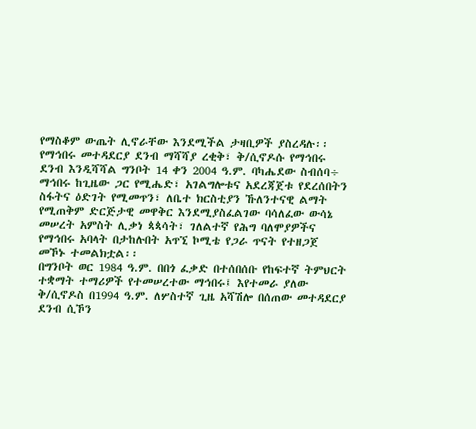የማስቆም ውጤት ሊኖራቸው እንደሚችል ታዛቢዎች ያስረዳሉ፡፡
የማኅበሩ መተዳደርያ ደንብ ማሻሻያ ረቂቅ፣ ቅ/ሲኖዶሱ የማኅበሩ ደንብ እንዲሻሻል ግንቦት 14 ቀን 2004 ዓ.ም. ባካሔደው ስብሰባ÷ ማኅበሩ ከጊዜው ጋር የሚሔድ፣ አገልግሎቱና አደረጃጀቱ የደረሰበትን ስፋትና ዕድገት የሚመጥን፣ ለቤተ ክርስቲያን ኹለንተናዊ ልማት የሚጠቅም ድርጅታዊ መዋቅር እንደሚያስፈልገው ባሳለፈው ውሳኔ መሠረት አምስት ሊቃነ ጳጳሳት፣ ገለልተኛ የሕግ ባለሞያዎችና የማኅበሩ አባላት በታከሉበት አጥኚ ኮሚቴ የጋራ ጥናት የተዘጋጀ መኾኑ ተመልክቷል፡፡
በግንቦት ወር 1984 ዓ.ም. በበጎ ፈቃድ በተሰበሰቡ የከፍተኛ ትምህርት ተቋማት ተማሪዎች የተመሠረተው ማኅበሩ፤ እየተመራ ያለው ቅ/ሲኖዶስ በ1994 ዓ.ም. ለሦስተኛ ጊዜ አሻሽሎ በሰጠው መተዳደርያ ደንብ ሲኾን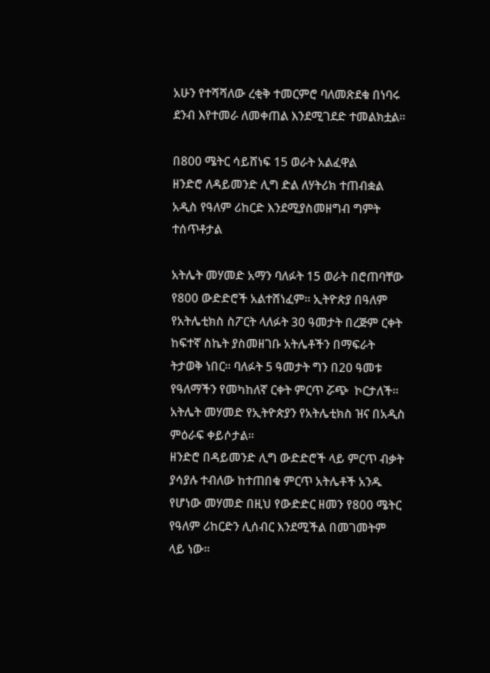አሁን የተሻሻለው ረቂቅ ተመርምሮ ባለመጽደቁ በነባሩ ደንብ እየተመራ ለመቀጠል እንደሚገደድ ተመልክቷል፡፡

በ800 ሜትር ሳይሸነፍ 15 ወራት አልፈዋል
ዘንድሮ ለዳይመንድ ሊግ ድል ለሃትሪክ ተጠብቋል
አዲስ የዓለም ሪከርድ እንደሚያስመዘግብ ግምት ተሰጥቶታል

አትሌት መሃመድ አማን ባለፉት 15 ወራት በሮጠባቸው የ800 ውድድሮች አልተሸነፈም፡፡ ኢትዮጵያ በዓለም የአትሌቲክስ ስፖርት ላለፉት 30 ዓመታት በረጅም ርቀት ከፍተኛ ስኬት ያስመዘገቡ አትሌቶችን በማፍራት ትታወቅ ነበር፡፡ ባለፉት 5 ዓመታት ግን በ20 ዓመቱ የዓለማችን የመካከለኛ ርቀት ምርጥ ሯጭ  ኮርታለች፡፡ አትሌት መሃመድ የኢትዮጵያን የአትሌቲክስ ዝና በአዲስ ምዕራፍ ቀይሶታል፡፡
ዘንድሮ በዳይመንድ ሊግ ውድድሮች ላይ ምርጥ ብቃት ያሳያሉ ተብለው ከተጠበቁ ምርጥ አትሌቶች አንዱ የሆነው መሃመድ በዚህ የውድድር ዘመን የ800 ሜትር የዓለም ሪከርድን ሊሰብር እንደሚችል በመገመትም ላይ ነው፡፡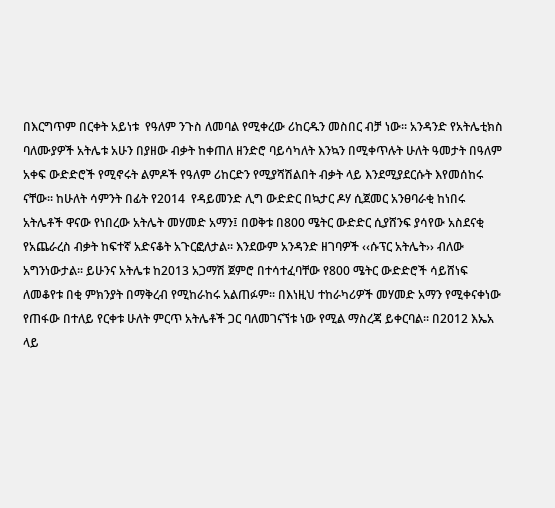በእርግጥም በርቀት አይነቱ  የዓለም ንጉስ ለመባል የሚቀረው ሪከርዱን መስበር ብቻ ነው፡፡ አንዳንድ የአትሌቲክስ ባለሙያዎች አትሌቱ አሁን በያዘው ብቃት ከቀጠለ ዘንድሮ ባይሳካለት እንኳን በሚቀጥሉት ሁለት ዓመታት በዓለም አቀፍ ውድድሮች የሚኖሩት ልምዶች የዓለም ሪከርድን የሚያሻሽልበት ብቃት ላይ እንደሚያደርሱት እየመሰከሩ ናቸው፡፡ ከሁለት ሳምንት በፊት የ2014  የዳይመንድ ሊግ ውድድር በኳታር ዶሃ ሲጀመር አንፀባራቂ ከነበሩ አትሌቶች ዋናው የነበረው አትሌት መሃመድ አማን፤ በወቅቱ በ800 ሜትር ውድድር ሲያሸንፍ ያሳየው አስደናቂ የአጨራረስ ብቃት ከፍተኛ አድናቆት አጉርፎለታል፡፡ እንደውም አንዳንድ ዘገባዎች ‹‹ሱፕር አትሌት›› ብለው አግንነውታል፡፡ ይሁንና አትሌቱ ከ2013 አጋማሽ ጀምሮ በተሳተፈባቸው የ800 ሜትር ውድድሮች ሳይሸነፍ ለመቆየቱ በቂ ምክንያት በማቅረብ የሚከራከሩ አልጠፉም፡፡ በእነዚህ ተከራካሪዎች መሃመድ አማን የሚቀናቀነው የጠፋው በተለይ የርቀቱ ሁለት ምርጥ አትሌቶች ጋር ባለመገናኘቱ ነው የሚል ማስረጃ ይቀርባል፡፡ በ2012 እኤአ ላይ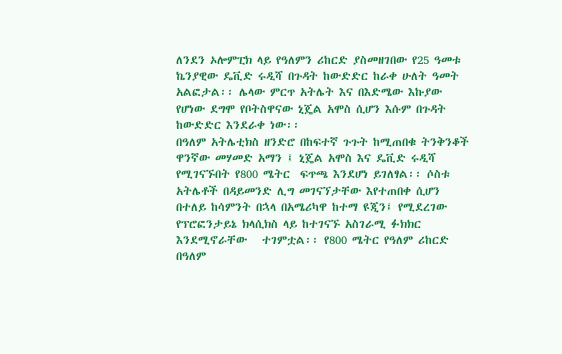ለንደን ኦሎምፒክ ላይ የዓለምን ሪከርድ ያስመዘገበው የ25 ዓመቱ ኬንያዊው ዴቪድ ሩዲሻ በጉዳት ከውድድር ከራቀ ሁለት ዓመት አልፎታል፡፡ ሌላው ምርጥ አትሌት እና በእድሜው እኩያው የሆነው ደግሞ የቦትስዋናው ኒጄል አሞስ ሲሆን እሱም በጉዳት ከውድድር እንደራቀ ነው፡፡
በዓለም አትሌቲክስ ዘንድሮ በከፍተኛ ጉጉት ከሚጠበቁ ትንቅንቆች ዋንኛው መሃመድ አማን ፤ ኒጄል አሞስ እና ዴቪድ ሩዲሻ የሚገናኙበት የ800 ሜትር  ፍጥጫ እንደሆነ ይገለፃል፡፡ ሶስቱ አትሌቶች በዳይመንድ ሊግ መገናኘታቸው እየተጠበቀ ሲሆን በተለይ ከሳምንት በኋላ በአሜሪካዋ ከተማ ዩጂን፤ የሚደረገው የፕሮፎንታይኔ ክላሲክስ ላይ ከተገናኙ አስገራሚ ፉክክር እንደሚኖራቸው   ተገምቷል፡፡ የ800 ሜትር የዓለም ሪከርድ በዓለም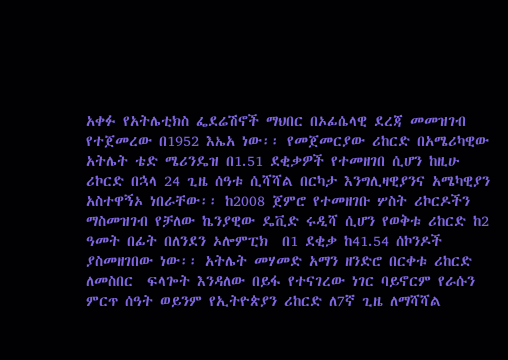አቀፉ የአትሌቲክስ ፌደሬሽኖች ማህበር በኦፊሴላዊ ደረጃ መመዝገብ የተጀመረው በ1952 እኤአ ነው፡፡ የመጀመርያው ሪከርድ በአሜሪካዊው አትሌት ቴድ ሜሪንዴዝ በ1.51 ደቂቃዎች የተመዘገበ ሲሆን ከዚሁ ሪኮርድ በኋላ 24 ጊዜ ሰዓቱ ሲሻሻል በርካታ እንግሊዛዊያንና አሜካዊያን አስተዋኝኦ ነበራቸው፡፡ ከ2008 ጀምሮ የተመዘገቡ ሦስት ሪኮርዶችን ማስመዝገብ የቻለው ኬንያዊው ዴቪድ ሩዲሻ ሲሆን የወቅቱ ሪከርድ ከ2 ዓመት በፊት በለንደን ኦሎምፒክ  በ1 ደቂቃ ከ41.54 ሰኮንዶች ያስመዘገበው ነው፡፡ አትሌት መሃመድ አማን ዘንድሮ በርቀቱ ሪከርድ ለመስበር  ፍላጐት እንዳለው በይፋ የተናገረው ነገር ባይኖርም የራሱን ምርጥ ሰዓት ወይንም የኢትዮጵያን ሪከርድ ለ7ኛ ጊዜ ለማሻሻል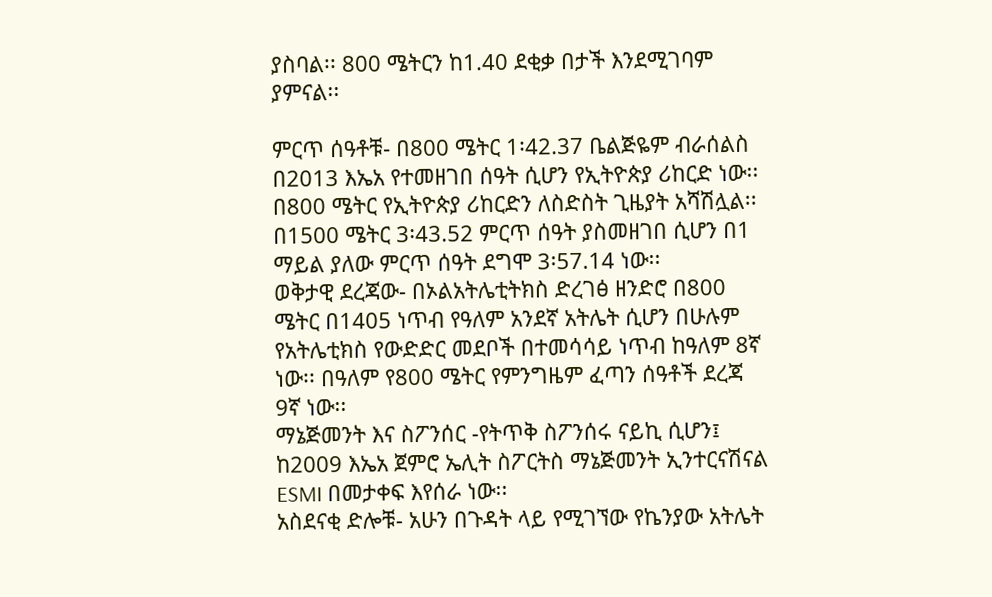ያስባል፡፡ 800 ሜትርን ከ1.40 ደቂቃ በታች እንደሚገባም ያምናል፡፡

ምርጥ ሰዓቶቹ- በ800 ሜትር 1፡42.37 ቤልጅዬም ብራሰልስ  በ2013 እኤአ የተመዘገበ ሰዓት ሲሆን የኢትዮጵያ ሪከርድ ነው፡፡ በ800 ሜትር የኢትዮጵያ ሪከርድን ለስድስት ጊዜያት አሻሽሏል፡፡ በ1500 ሜትር 3፡43.52 ምርጥ ሰዓት ያስመዘገበ ሲሆን በ1 ማይል ያለው ምርጥ ሰዓት ደግሞ 3፡57.14 ነው፡፡
ወቅታዊ ደረጃው- በኦልአትሌቲትክስ ድረገፅ ዘንድሮ በ800 ሜትር በ1405 ነጥብ የዓለም አንደኛ አትሌት ሲሆን በሁሉም የአትሌቲክስ የውድድር መደቦች በተመሳሳይ ነጥብ ከዓለም 8ኛ ነው፡፡ በዓለም የ800 ሜትር የምንግዜም ፈጣን ሰዓቶች ደረጃ 9ኛ ነው፡፡
ማኔጅመንት እና ስፖንሰር -የትጥቅ ስፖንሰሩ ናይኪ ሲሆን፤ ከ2009 እኤአ ጀምሮ ኤሊት ስፖርትስ ማኔጅመንት ኢንተርናሽናል ESMI በመታቀፍ እየሰራ ነው፡፡
አስደናቂ ድሎቹ- አሁን በጉዳት ላይ የሚገኘው የኬንያው አትሌት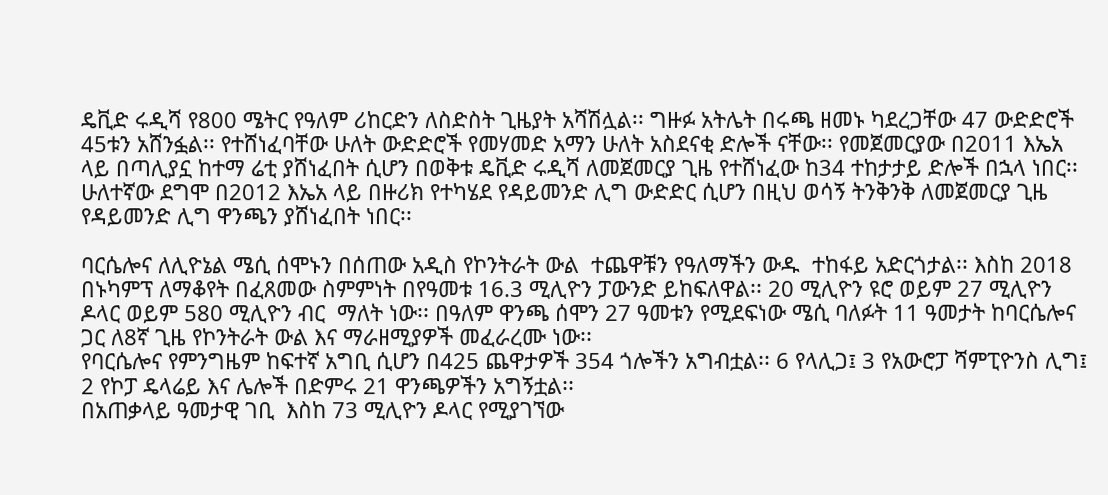ዴቪድ ሩዲሻ የ800 ሜትር የዓለም ሪከርድን ለስድስት ጊዜያት አሻሽሏል፡፡ ግዙፉ አትሌት በሩጫ ዘመኑ ካደረጋቸው 47 ውድድሮች 45ቱን አሸንፏል፡፡ የተሸነፈባቸው ሁለት ውድድሮች የመሃመድ አማን ሁለት አስደናቂ ድሎች ናቸው፡፡ የመጀመርያው በ2011 እኤአ ላይ በጣሊያኗ ከተማ ሬቲ ያሸነፈበት ሲሆን በወቅቱ ዴቪድ ሩዲሻ ለመጀመርያ ጊዜ የተሸነፈው ከ34 ተከታታይ ድሎች በኋላ ነበር፡፡ ሁለተኛው ደግሞ በ2012 እኤአ ላይ በዙሪክ የተካሄደ የዳይመንድ ሊግ ውድድር ሲሆን በዚህ ወሳኝ ትንቅንቅ ለመጀመርያ ጊዜ የዳይመንድ ሊግ ዋንጫን ያሸነፈበት ነበር፡፡

ባርሴሎና ለሊዮኔል ሜሲ ሰሞኑን በሰጠው አዲስ የኮንትራት ውል  ተጨዋቹን የዓለማችን ውዱ  ተከፋይ አድርጎታል፡፡ እስከ 2018 በኑካምፕ ለማቆየት በፈጸመው ስምምነት በየዓመቱ 16.3 ሚሊዮን ፓውንድ ይከፍለዋል፡፡ 20 ሚሊዮን ዩሮ ወይም 27 ሚሊዮን ዶላር ወይም 580 ሚሊዮን ብር  ማለት ነው፡፡ በዓለም ዋንጫ ሰሞን 27 ዓመቱን የሚደፍነው ሜሲ ባለፉት 11 ዓመታት ከባርሴሎና ጋር ለ8ኛ ጊዜ የኮንትራት ውል እና ማራዘሚያዎች መፈራረሙ ነው፡፡
የባርሴሎና የምንግዜም ከፍተኛ አግቢ ሲሆን በ425 ጨዋታዎች 354 ጎሎችን አግብቷል፡፡ 6 የላሊጋ፤ 3 የአውሮፓ ሻምፒዮንስ ሊግ፤ 2 የኮፓ ዴላሬይ እና ሌሎች በድምሩ 21 ዋንጫዎችን አግኝቷል፡፡
በአጠቃላይ ዓመታዊ ገቢ  እስከ 73 ሚሊዮን ዶላር የሚያገኘው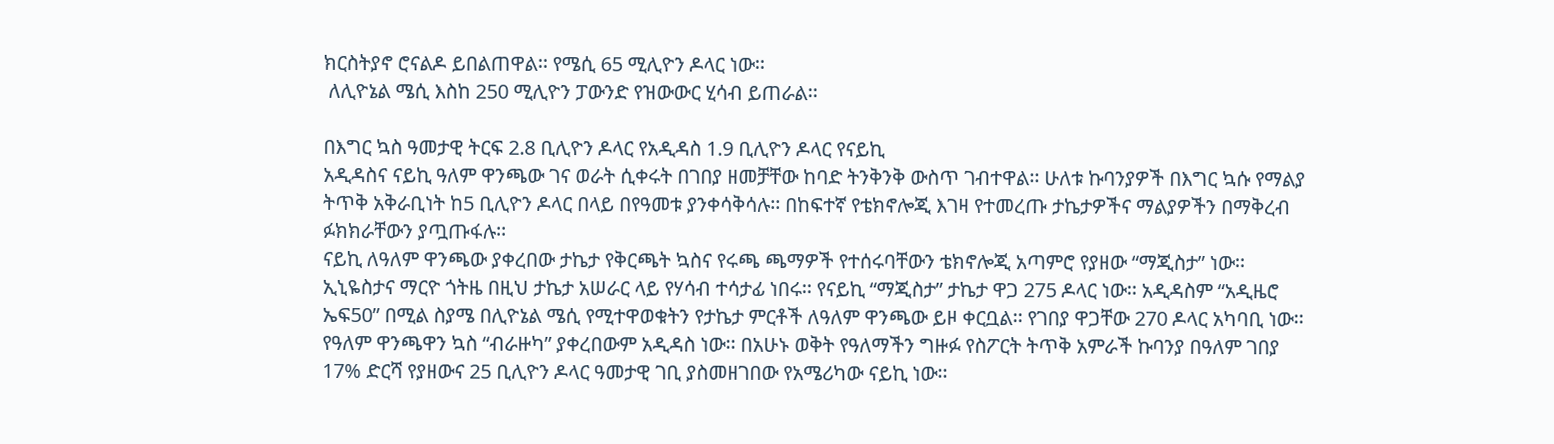ክርስትያኖ ሮናልዶ ይበልጠዋል፡፡ የሜሲ 65 ሚሊዮን ዶላር ነው፡፡
 ለሊዮኔል ሜሲ እስከ 250 ሚሊዮን ፓውንድ የዝውውር ሂሳብ ይጠራል፡፡

በእግር ኳስ ዓመታዊ ትርፍ 2.8 ቢሊዮን ዶላር የአዲዳስ 1.9 ቢሊዮን ዶላር የናይኪ
አዲዳስና ናይኪ ዓለም ዋንጫው ገና ወራት ሲቀሩት በገበያ ዘመቻቸው ከባድ ትንቅንቅ ውስጥ ገብተዋል፡፡ ሁለቱ ኩባንያዎች በእግር ኳሱ የማልያ ትጥቅ አቅራቢነት ከ5 ቢሊዮን ዶላር በላይ በየዓመቱ ያንቀሳቅሳሉ፡፡ በከፍተኛ የቴክኖሎጂ እገዛ የተመረጡ ታኬታዎችና ማልያዎችን በማቅረብ ፉክክራቸውን ያጧጡፋሉ፡፡
ናይኪ ለዓለም ዋንጫው ያቀረበው ታኬታ የቅርጫት ኳስና የሩጫ ጫማዎች የተሰሩባቸውን ቴክኖሎጂ አጣምሮ የያዘው “ማጂስታ” ነው፡፡ ኢኒዬስታና ማርዮ ጎትዜ በዚህ ታኬታ አሠራር ላይ የሃሳብ ተሳታፊ ነበሩ፡፡ የናይኪ “ማጂስታ” ታኬታ ዋጋ 275 ዶላር ነው፡፡ አዲዳስም “አዲዜሮ ኤፍ50” በሚል ስያሜ በሊዮኔል ሜሲ የሚተዋወቁትን የታኬታ ምርቶች ለዓለም ዋንጫው ይዞ ቀርቧል፡፡ የገበያ ዋጋቸው 270 ዶላር አካባቢ ነው፡፡የዓለም ዋንጫዋን ኳስ “ብራዙካ” ያቀረበውም አዲዳስ ነው፡፡ በአሁኑ ወቅት የዓለማችን ግዙፉ የስፖርት ትጥቅ አምራች ኩባንያ በዓለም ገበያ 17% ድርሻ የያዘውና 25 ቢሊዮን ዶላር ዓመታዊ ገቢ ያስመዘገበው የአሜሪካው ናይኪ ነው፡፡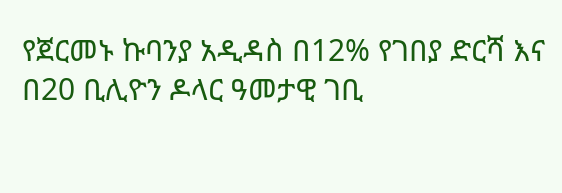የጀርመኑ ኩባንያ አዲዳስ በ12% የገበያ ድርሻ እና በ20 ቢሊዮን ዶላር ዓመታዊ ገቢ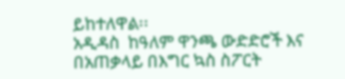ይከተለዋል፡፡
አዲዳስ  ከዓለም ዋንጫ ውድድሮች እና በአጠቃላይ በእግር ኳስ ስፖርት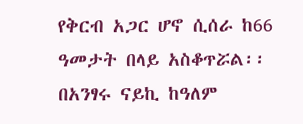የቅርብ አጋር ሆኖ ሲሰራ ከ66 ዓመታት በላይ አስቆጥሯል፡፡ በአንፃሩ ናይኪ ከዓለም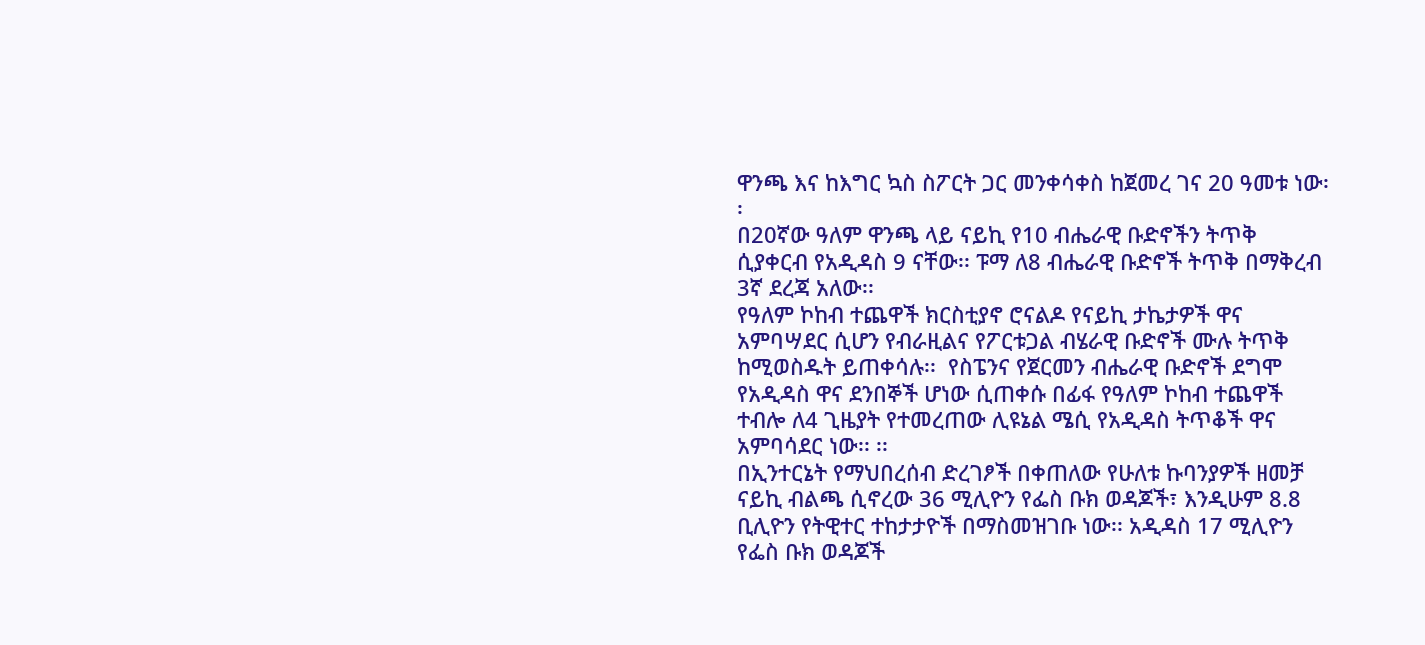ዋንጫ እና ከእግር ኳስ ስፖርት ጋር መንቀሳቀስ ከጀመረ ገና 20 ዓመቱ ነው፡፡
በ20ኛው ዓለም ዋንጫ ላይ ናይኪ የ10 ብሔራዊ ቡድኖችን ትጥቅ ሲያቀርብ የአዲዳስ 9 ናቸው፡፡ ፑማ ለ8 ብሔራዊ ቡድኖች ትጥቅ በማቅረብ 3ኛ ደረጃ አለው፡፡
የዓለም ኮከብ ተጨዋች ክርስቲያኖ ሮናልዶ የናይኪ ታኬታዎች ዋና አምባሣደር ሲሆን የብራዚልና የፖርቱጋል ብሄራዊ ቡድኖች ሙሉ ትጥቅ ከሚወስዱት ይጠቀሳሉ፡፡  የስፔንና የጀርመን ብሔራዊ ቡድኖች ደግሞ የአዲዳስ ዋና ደንበኞች ሆነው ሲጠቀሱ በፊፋ የዓለም ኮከብ ተጨዋች ተብሎ ለ4 ጊዜያት የተመረጠው ሊዩኔል ሜሲ የአዲዳስ ትጥቆች ዋና አምባሳደር ነው፡፡ ፡፡
በኢንተርኔት የማህበረሰብ ድረገፆች በቀጠለው የሁለቱ ኩባንያዎች ዘመቻ ናይኪ ብልጫ ሲኖረው 36 ሚሊዮን የፌስ ቡክ ወዳጆች፣ እንዲሁም 8.8 ቢሊዮን የትዊተር ተከታታዮች በማስመዝገቡ ነው፡፡ አዲዳስ 17 ሚሊዮን የፌስ ቡክ ወዳጆች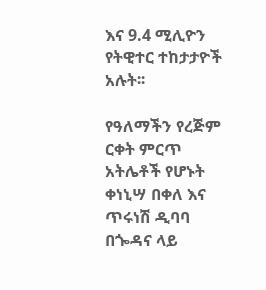እና 9.4 ሚሊዮን የትዊተር ተከታታዮች አሉት፡፡

የዓለማችን የረጅም ርቀት ምርጥ አትሌቶች የሆኑት  ቀነኒሣ በቀለ እና ጥሩነሽ ዲባባ በጐዳና ላይ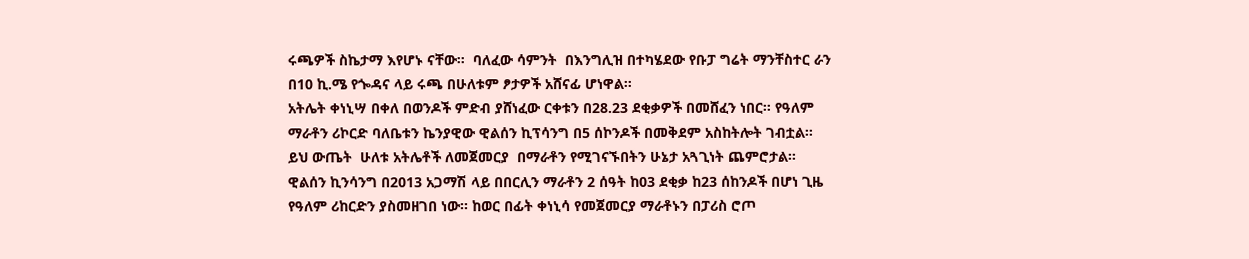ሩጫዎች ስኬታማ እየሆኑ ናቸው፡፡  ባለፈው ሳምንት  በእንግሊዝ በተካሄደው የቡፓ ግሬት ማንቸስተር ራን በ10 ኪ.ሜ የጐዳና ላይ ሩጫ በሁለቱም ፆታዎች አሸናፊ ሆነዋል፡፡
አትሌት ቀነኒሣ በቀለ በወንዶች ምድብ ያሸነፈው ርቀቱን በ28.23 ደቂቃዎች በመሸፈን ነበር፡፡ የዓለም ማራቶን ሪኮርድ ባለቤቱን ኬንያዊው ዊልሰን ኪፕሳንግ በ5 ሰኮንዶች በመቅደም አስከትሎት ገብቷል፡፡ ይህ ውጤት  ሁለቱ አትሌቶች ለመጀመርያ  በማራቶን የሚገናኙበትን ሁኔታ አጓጊነት ጨምሮታል፡፡ ዊልሰን ኪንሳንግ በ2013 አጋማሽ ላይ በበርሊን ማራቶን 2 ሰዓት ከ03 ደቂቃ ከ23 ሰከንዶች በሆነ ጊዜ  የዓለም ሪከርድን ያስመዘገበ ነው፡፡ ከወር በፊት ቀነኒሳ የመጀመርያ ማራቶኑን በፓሪስ ሮጦ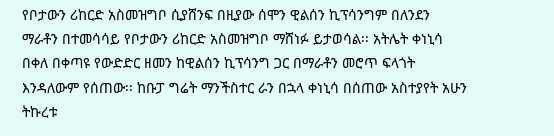የቦታውን ሪከርድ አስመዝግቦ ሲያሸንፍ በዚያው ሰሞን ዊልሰን ኪፕሳንግም በለንደን ማራቶን በተመሳሳይ የቦታውን ሪከርድ አስመዝግቦ ማሸነፉ ይታወሳል፡፡ አትሌት ቀነኒሳ በቀለ በቀጣዩ የውድድር ዘመን ከዊልሰን ኪፕሳንግ ጋር በማራቶን መሮጥ ፍላጎት እንዳለውም የሰጠው፡፡ ከቡፓ ግሬት ማንችስተር ራን በኋላ ቀነኒሳ በሰጠው አስተያየት አሁን ትኩረቱ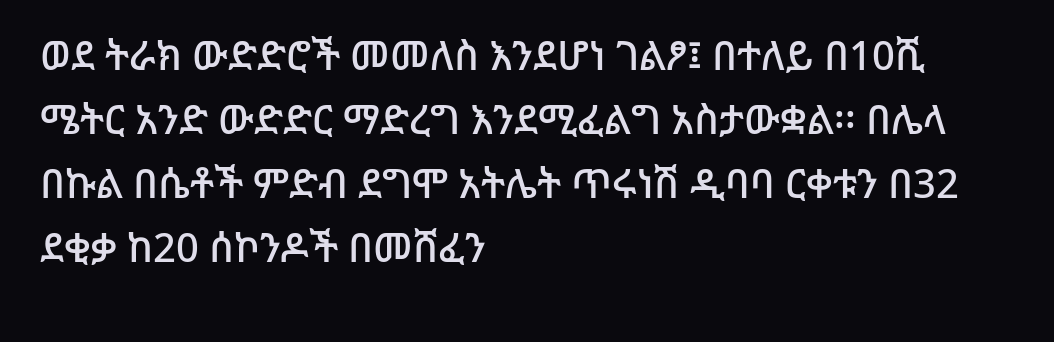ወደ ትራክ ውድድሮች መመለስ እንደሆነ ገልፆ፤ በተለይ በ10ሺ ሜትር አንድ ውድድር ማድረግ እንደሚፈልግ አስታውቋል፡፡ በሌላ በኩል በሴቶች ምድብ ደግሞ አትሌት ጥሩነሽ ዲባባ ርቀቱን በ32 ደቂቃ ከ20 ሰኮንዶች በመሸፈን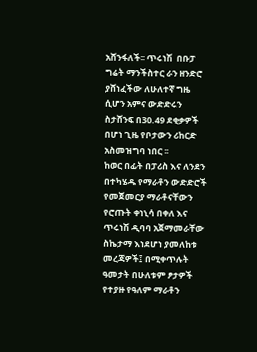አሸንፋለች፡፡ ጥሩነሽ  በቡፓ ግሬት ማንችስተር ራን ዘንድሮ ያሸነፈችው ለሁለተኛ ግዜ  ሲሆን አምና ውድድሩን ስታሸንፍ በ30.49 ደቂቃዎች በሆነ ጊዜ የቦታውን ሪከርድ አስመዝግባ ነበር ፡፡
ከወር በፊት በፓሪስ እና ለንደን በተካሄዱ የማራቶን ውድድሮች የመጀመርያ ማራቶናቸውን የሮጡት ቀነኒሳ በቀለ እና ጥሩነሽ ዲባባ አጀማመራቸው ስኬታማ እነደሆነ ያመለከቱ መረጃዎች፤ በሚቀጥሉት ዓመታት በሁለቱም ፆታዎች የተያዙ የዓለም ማራቶን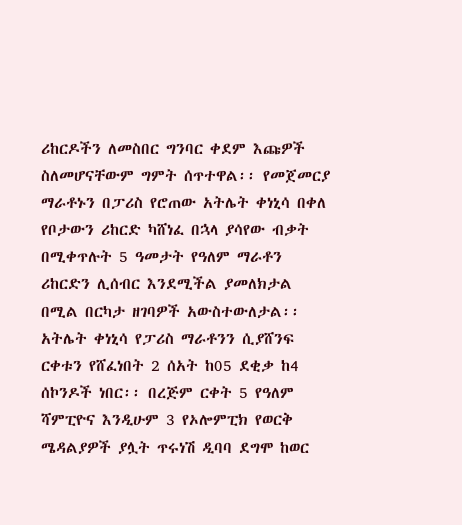ሪከርዶችን ለመስበር ግንባር ቀደም እጩዎች ስለመሆናቸውም ግምት ሰጥተዋል፡፡ የመጀመርያ ማራቶኑን በፓሪስ የሮጠው አትሌት ቀነኒሳ በቀለ የቦታውን ሪከርድ ካሸነፈ በኋላ ያሳየው ብቃት በሚቀጥሉት 5 ዓመታት የዓለም ማራቶን ሪከርድን ሊሰብር እንደሚችል ያመለክታል በሚል በርካታ ዘገባዎች አውስተውለታል፡፡ አትሌት ቀነኒሳ የፓሪስ ማራቶንን ሲያሸንፍ ርቀቱን የሸፈነበት 2 ሰአት ከ05 ደቂቃ ከ4 ሰኮንዶች ነበር፡፡ በረጅም ርቀት 5 የዓለም ሻምፒዮና እንዲሁም 3 የኦሎምፒክ የወርቅ ሜዳልያዎች ያሏት ጥሩነሽ ዲባባ ደግሞ ከወር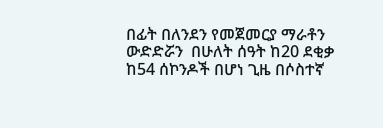በፊት በለንደን የመጀመርያ ማራቶን ውድድሯን  በሁለት ሰዓት ከ20 ደቂቃ ከ54 ሰኮንዶች በሆነ ጊዜ በሶስተኛ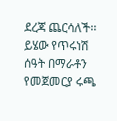ደረጃ ጨርሳለች፡፡ ይሄው የጥሩነሽ ሰዓት በማራቶን የመጀመርያ ሩጫ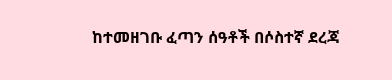ከተመዘገቡ ፈጣን ሰዓቶች በሶስተኛ ደረጃ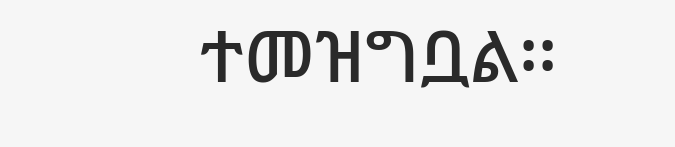ተመዝግቧል፡፡